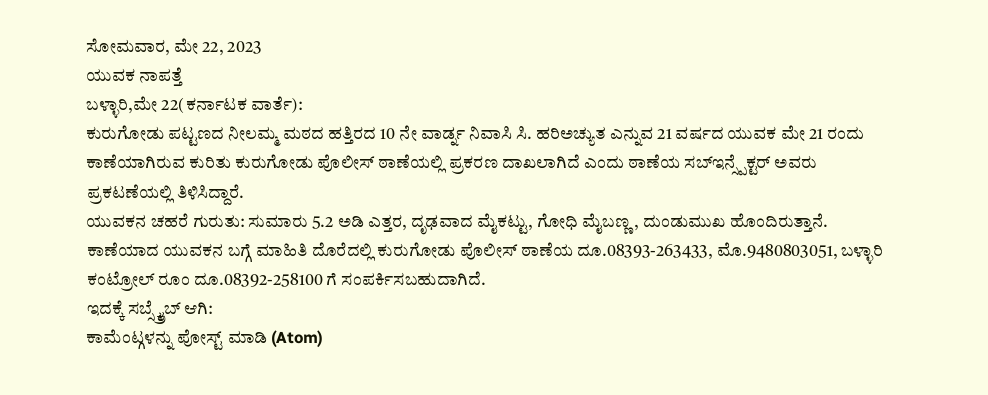ಸೋಮವಾರ, ಮೇ 22, 2023
ಯುವಕ ನಾಪತ್ತೆ
ಬಳ್ಳಾರಿ,ಮೇ 22(ಕರ್ನಾಟಕ ವಾರ್ತೆ):
ಕುರುಗೋಡು ಪಟ್ಟಣದ ನೀಲಮ್ಮ ಮಠದ ಹತ್ತಿರದ 10 ನೇ ವಾರ್ಡ್ನ ನಿವಾಸಿ ಸಿ. ಹರಿಅಚ್ಯುತ ಎನ್ನುವ 21 ವರ್ಷದ ಯುವಕ ಮೇ 21 ರಂದು ಕಾಣೆಯಾಗಿರುವ ಕುರಿತು ಕುರುಗೋಡು ಪೊಲೀಸ್ ಠಾಣೆಯಲ್ಲಿ ಪ್ರಕರಣ ದಾಖಲಾಗಿದೆ ಎಂದು ಠಾಣೆಯ ಸಬ್ಇನ್ಸ್ಪೆಕ್ಟರ್ ಅವರು ಪ್ರಕಟಣೆಯಲ್ಲಿ ತಿಳಿಸಿದ್ದಾರೆ.
ಯುವಕನ ಚಹರೆ ಗುರುತು: ಸುಮಾರು 5.2 ಅಡಿ ಎತ್ತರ, ದೃಢವಾದ ಮೈಕಟ್ಟು, ಗೋಧಿ ಮೈಬಣ್ಣ, ದುಂಡುಮುಖ ಹೊಂದಿರುತ್ತಾನೆ.
ಕಾಣೆಯಾದ ಯುವಕನ ಬಗ್ಗೆ ಮಾಹಿತಿ ದೊರೆದಲ್ಲಿ ಕುರುಗೋಡು ಪೊಲೀಸ್ ಠಾಣೆಯ ದೂ.08393-263433, ಮೊ.9480803051, ಬಳ್ಳಾರಿ ಕಂಟ್ರೋಲ್ ರೂಂ ದೂ.08392-258100 ಗೆ ಸಂಪರ್ಕಿಸಬಹುದಾಗಿದೆ.
ಇದಕ್ಕೆ ಸಬ್ಸ್ಕ್ರೈಬ್ ಆಗಿ:
ಕಾಮೆಂಟ್ಗಳನ್ನು ಪೋಸ್ಟ್ ಮಾಡಿ (Atom)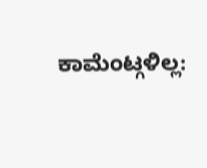ಕಾಮೆಂಟ್ಗಳಿಲ್ಲ: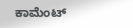ಕಾಮೆಂಟ್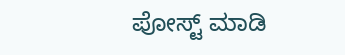ಪೋಸ್ಟ್ ಮಾಡಿ